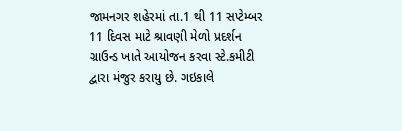જામનગર શહેરમાં તા.1 થી 11 સપ્ટેમ્બર 11 દિવસ માટે શ્રાવણી મેળો પ્રદર્શન ગ્રાઉન્ડ ખાતે આયોજન કરવા સ્ટે.કમીટી દ્વારા મંજુર કરાયુ છે. ગઇકાલે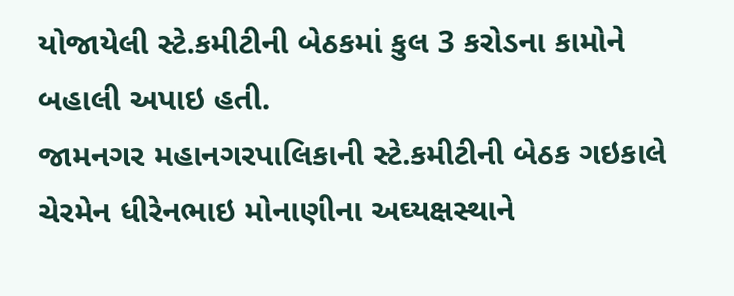યોજાયેલી સ્ટે.કમીટીની બેઠકમાં કુલ 3 કરોડના કામોને બહાલી અપાઇ હતી.
જામનગર મહાનગરપાલિકાની સ્ટે.કમીટીની બેઠક ગઇકાલે ચેરમેન ધીરેનભાઇ મોનાણીના અઘ્યક્ષસ્થાને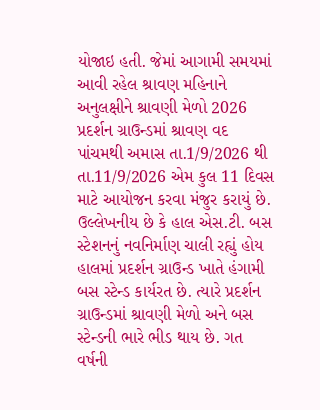યોજાઇ હતી. જેમાં આગામી સમયમાં આવી રહેલ શ્રાવણ મહિનાને અનુલક્ષીને શ્રાવણી મેળો 2026 પ્રદર્શન ગ્રાઉન્ડમાં શ્રાવણ વદ પાંચમથી અમાસ તા.1/9/2026 થી તા.11/9/2026 એમ કુલ 11 દિવસ માટે આયોજન કરવા મંજુર કરાયું છે. ઉલ્લેખનીય છે કે હાલ એસ.ટી. બસ સ્ટેશનનું નવનિર્માણ ચાલી રહ્યું હોય હાલમાં પ્રદર્શન ગ્રાઉન્ડ ખાતે હંગામી બસ સ્ટેન્ડ કાર્યરત છે. ત્યારે પ્રદર્શન ગ્રાઉન્ડમાં શ્રાવણી મેળો અને બસ સ્ટેન્ડની ભારે ભીડ થાય છે. ગત વર્ષની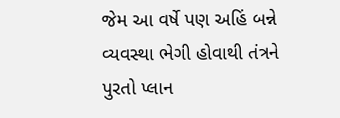જેમ આ વર્ષે પણ અહિં બન્ને વ્યવસ્થા ભેગી હોવાથી તંત્રને પુરતો પ્લાન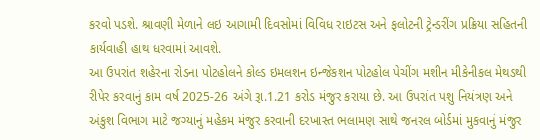કરવો પડશે. શ્રાવણી મેળાને લઇ આગામી દિવસોમાં વિવિધ રાઇટસ અને ફલોટની ટ્રેન્ડરીંગ પ્રક્રિયા સહિતની કાર્યવાહી હાથ ધરવામાં આવશે.
આ ઉપરાંત શહેરના રોડના પોટહોલને કોલ્ડ ઇમલશન ઇન્જેકશન પોટહોલ પેચીંગ મશીન મીકેનીકલ મેથડથી રીપેર કરવાનું કામ વર્ષ 2025-26 અંગે રૂા.1.21 કરોડ મંજુર કરાયા છે. આ ઉપરાંત પશુ નિયંત્રણ અને અંકુશ વિભાગ માટે જગ્યાનું મહેકમ મંજુર કરવાની દરખાસ્ત ભલામણ સાથે જનરલ બોર્ડમાં મુકવાનું મંજુર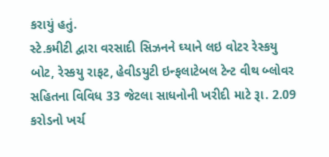કરાયું હતું.
સ્ટે.કમીટી દ્વારા વરસાદી સિઝનને ઘ્યાને લઇ વોટર રેસ્કયુ બોટ, રેસ્કયુ રાફટ, હેવીડયુટી ઇન્ફલાટેબલ ટેન્ટ વીથ બ્લોવર સહિતના વિવિધ 33 જેટલા સાધનોની ખરીદી માટે રૂા. 2.09 કરોડનો ખર્ચ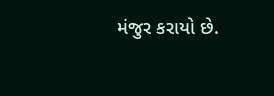મંજુર કરાયો છે.